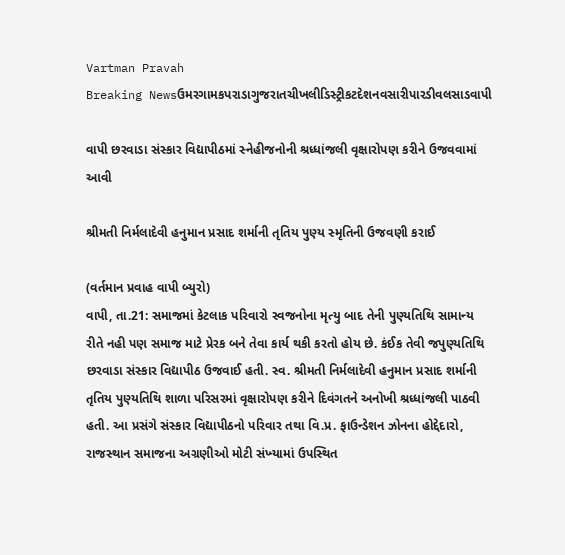Vartman Pravah
Breaking Newsઉમરગામકપરાડાગુજરાતચીખલીડિસ્ટ્રીકટદેશનવસારીપારડીવલસાડવાપી

વાપી છરવાડા સંસ્‍કાર વિદ્યાપીઠમાં સ્‍નેહીજનોની શ્રધ્‍ધાંજલી વૃક્ષારોપણ કરીને ઉજવવામાં આવી

શ્રીમતી નિર્મલાદેવી હનુમાન પ્રસાદ શર્માની તૃતિય પુણ્‍ય સ્‍મૃતિની ઉજવણી કરાઈ

(વર્તમાન પ્રવાહ વાપી બ્‍યુરો)
વાપી, તા.21: સમાજમાં કેટલાક પરિવારો સ્‍વજનોના મૃત્‍યુ બાદ તેની પુણ્‍યતિથિ સામાન્‍ય રીતે નહી પણ સમાજ માટે પ્રેરક બને તેવા કાર્ય થકી કરતો હોય છે. કંઈક તેવી જપુણ્‍યતિથિ છરવાડા સંસ્‍કાર વિદ્યાપીઠ ઉજવાઈ હતી. સ્‍વ. શ્રીમતી નિર્મલાદેવી હનુમાન પ્રસાદ શર્માની તૃતિય પુણ્‍યતિથિ શાળા પરિસરમાં વૃક્ષારોપણ કરીને દિવંગતને અનોખી શ્રધ્‍ધાંજલી પાઠવી હતી. આ પ્રસંગે સંસ્‍કાર વિદ્યાપીઠનો પરિવાર તથા વિ.પ્ર. ફાઉન્‍ડેશન ઝોનના હોદ્દેદારો, રાજસ્‍થાન સમાજના અગ્રણીઓ મોટી સંખ્‍યામાં ઉપસ્‍થિત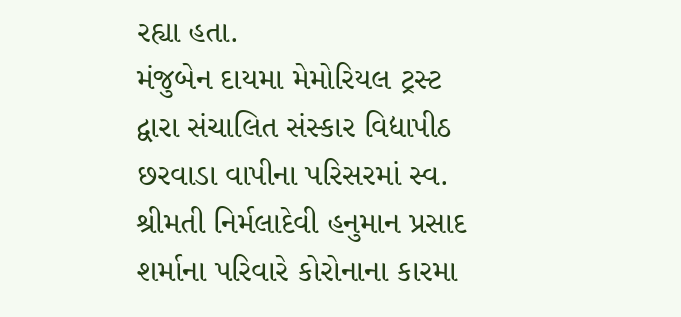રહ્યા હતા.
મંજુબેન દાયમા મેમોરિયલ ટ્રસ્‍ટ દ્વારા સંચાલિત સંસ્‍કાર વિદ્યાપીઠ છરવાડા વાપીના પરિસરમાં સ્‍વ. શ્રીમતી નિર્મલાદેવી હનુમાન પ્રસાદ શર્માના પરિવારે કોરોનાના કારમા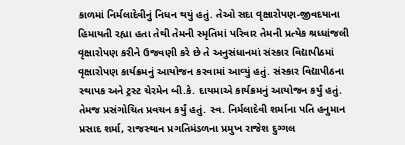કાળમાં નિર્મલાદેવીનું નિધન થયું હતું. તેઓ સદા વૃક્ષારોપણ-જીવદયાના હિમાયતી રહ્યા હતા તેથી તેમની સ્‍મૃતિમાં પરિવાર તેમની પ્રત્‍યેક શ્રધ્‍ધાંજલી વૃક્ષારોપણ કરીને ઉજવણી કરે છે તે અનુસંધાનમાં સંસ્‍કાર વિદ્યાપીઠમાં વૃક્ષારોપણ કાર્યક્રમનું આયોજન કરવામાં આવ્‍યું હતું. સંસ્‍કાર વિદ્યાપીઠના સ્‍થાપક અને ટ્રસ્‍ટ ચેરમેન બી.કે. દાયમાએ કાર્યક્રમનું આયોજન કર્યું હતું. તેમજ પ્રસંગોચિત પ્રવચન કર્યું હતું. સ્‍વ. નિર્મલાદેવી શર્માના પતિ હનુમાન પ્રસાદ શર્મા, રાજસ્‍થાન પ્રગતિમંડળના પ્રમુખ રાજેશ દુગ્‍ગલ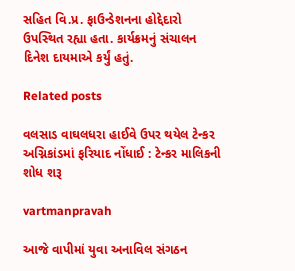સહિત વિ.પ્ર. ફાઉન્‍ડેશનના હોદ્દેદારો ઉપસ્‍થિત રહ્યા હતા. કાર્યક્રમનું સંચાલન દિનેશ દાયમાએ કર્યું હતું.

Related posts

વલસાડ વાઘલધરા હાઈવે ઉપર થયેલ ટેન્‍કર અગ્નિકાંડમાં ફરિયાદ નોંધાઈ : ટેન્‍કર માલિકની શોધ શરૂ

vartmanpravah

આજે વાપીમાં યુવા અનાવિલ સંગઠન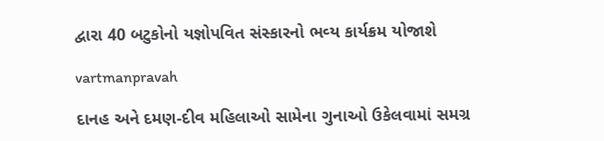દ્વારા 40 બટુકોનો યજ્ઞોપવિત સંસ્‍કારનો ભવ્‍ય કાર્યક્રમ યોજાશે

vartmanpravah

દાનહ અને દમણ-દીવ મહિલાઓ સામેના ગુનાઓ ઉકેલવામાં સમગ્ર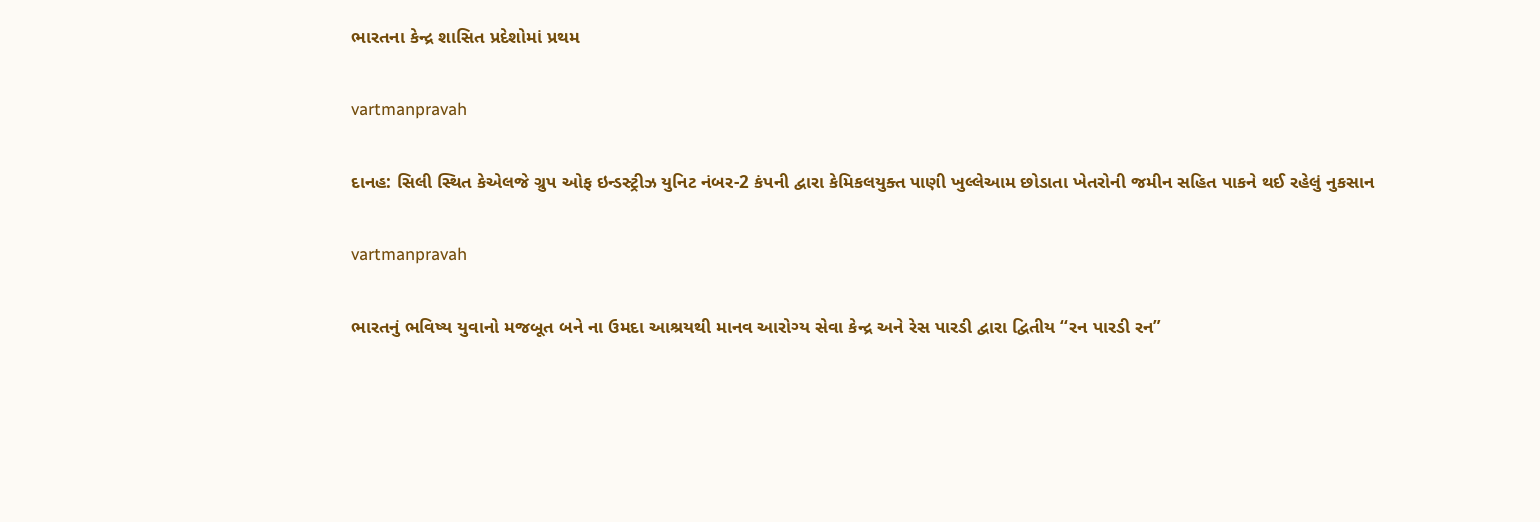ભારતના કેન્‍દ્ર શાસિત પ્રદેશોમાં પ્રથમ

vartmanpravah

દાનહ: સિલી સ્થિત કેએલજે ગ્રુપ ઓફ ઇન્‍ડસ્‍ટ્રીઝ યુનિટ નંબર-2 કંપની દ્વારા કેમિકલયુક્ત પાણી ખુલ્લેઆમ છોડાતા ખેતરોની જમીન સહિત પાકને થઈ રહેલું નુકસાન

vartmanpravah

ભારતનું ભવિષ્‍ય યુવાનો મજબૂત બને ના ઉમદા આશ્રયથી માનવ આરોગ્‍ય સેવા કેન્‍દ્ર અને રેસ પારડી દ્વારા દ્વિતીય ‘‘રન પારડી રન”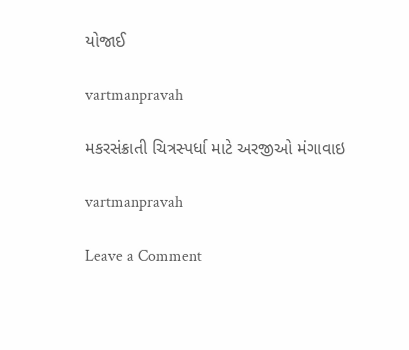યોજાઈ

vartmanpravah

મકરસંક્રાતી ચિત્રસ્‍પર્ધા માટે અરજીઓ મંગાવાઇ

vartmanpravah

Leave a Comment